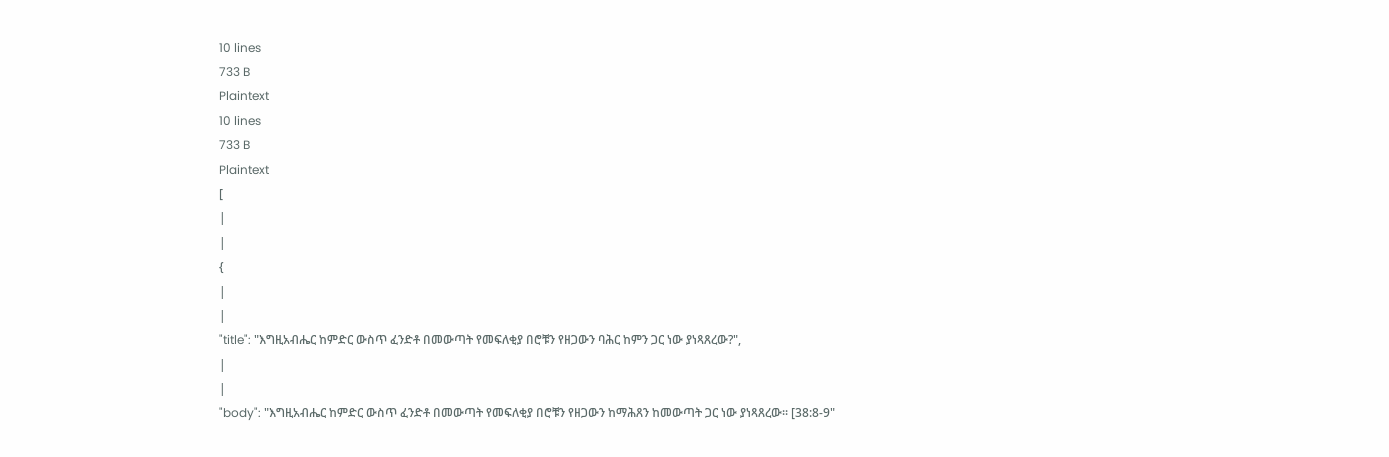10 lines
733 B
Plaintext
10 lines
733 B
Plaintext
[
|
|
{
|
|
"title": "እግዚአብሔር ከምድር ውስጥ ፈንድቶ በመውጣት የመፍለቂያ በሮቹን የዘጋውን ባሕር ከምን ጋር ነው ያነጻጸረው?",
|
|
"body": "እግዚአብሔር ከምድር ውስጥ ፈንድቶ በመውጣት የመፍለቂያ በሮቹን የዘጋውን ከማሕጸን ከመውጣት ጋር ነው ያነጻጸረው፡፡ [38:8-9"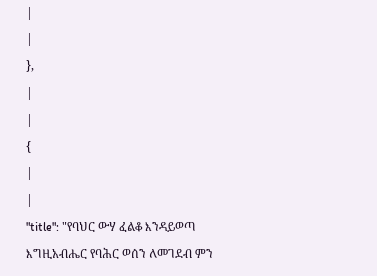|
|
},
|
|
{
|
|
"title": "የባህር ውሃ ፈልቆ እንዳይወጣ እግዚአብሔር የባሕር ወሰን ለመገደብ ምን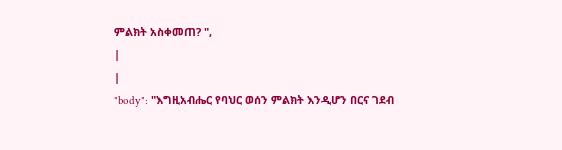ምልክት አስቀመጠ? ",
|
|
"body": "እግዚአብሔር የባህር ወሰን ምልክት እንዲሆን በርና ገደብ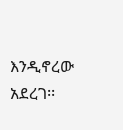እንዲኖረው አደረገ፡፡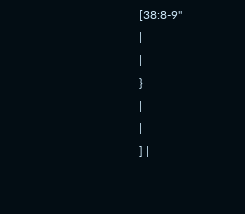[38:8-9"
|
|
}
|
|
] |